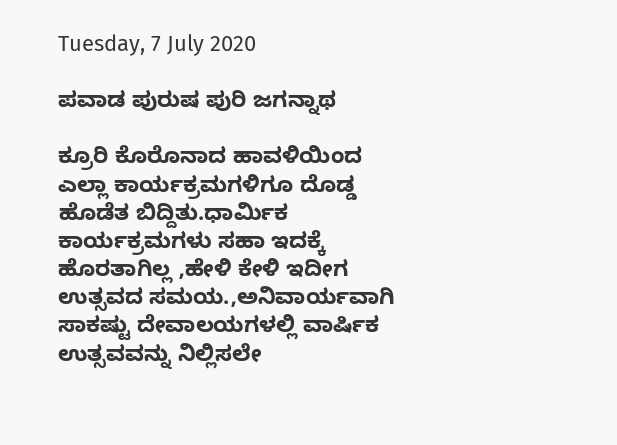Tuesday, 7 July 2020

ಪವಾಡ ಪುರುಷ ಪುರಿ ಜಗನ್ನಾಥ

ಕ್ರೂರಿ ಕೊರೊನಾದ ಹಾವಳಿಯಿಂದ ಎಲ್ಲಾ ಕಾರ್ಯಕ್ರಮಗಳಿಗೂ ದೊಡ್ಡ ಹೊಡೆತ ಬಿದ್ದಿತು.ಧಾರ್ಮಿಕ ಕಾರ್ಯಕ್ರಮಗಳು ಸಹಾ ಇದಕ್ಕೆ ಹೊರತಾಗಿಲ್ಲ ,ಹೇಳಿ ಕೇಳಿ ಇದೀಗ ಉತ್ಸವದ ಸಮಯ.,ಅನಿವಾರ್ಯವಾಗಿ ಸಾಕಷ್ಟು ದೇವಾಲಯಗಳಲ್ಲಿ ವಾರ್ಷಿಕ ಉತ್ಸವವನ್ನು ನಿಲ್ಲಿಸಲೇ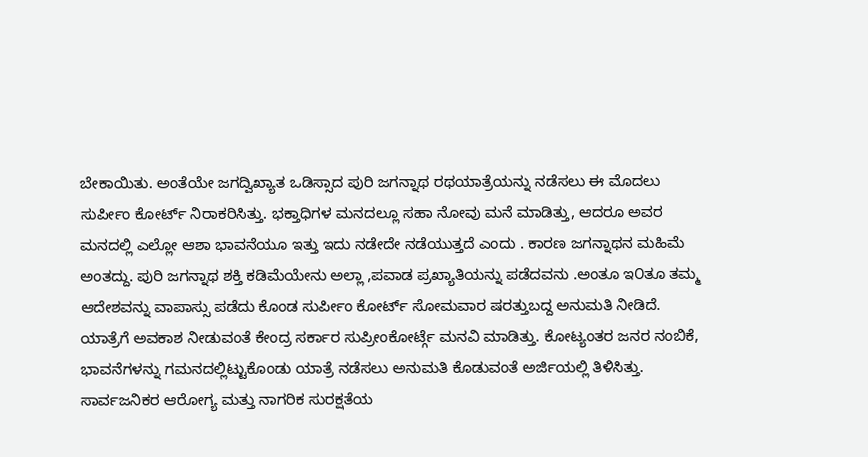ಬೇಕಾಯಿತು. ಅಂತೆಯೇ ಜಗದ್ವಿಖ್ಯಾತ ಒಡಿಸ್ಸಾದ ಪುರಿ ಜಗನ್ನಾಥ ರಥಯಾತ್ರೆಯನ್ನು ನಡೆಸಲು ಈ ಮೊದಲು ಸುರ್ಪೀಂ ಕೋರ್ಟ್ ನಿರಾಕರಿಸಿತ್ತು. ಭಕ್ತಾಧಿಗಳ ಮನದಲ್ಲೂ ಸಹಾ ನೋವು ಮನೆ ಮಾಡಿತ್ತು, ಆದರೂ ಅವರ ಮನದಲ್ಲಿ ಎಲ್ಲೋ ಆಶಾ ಭಾವನೆಯೂ ಇತ್ತು ಇದು ನಡೇದೇ ನಡೆಯುತ್ತದೆ ಎಂದು . ಕಾರಣ ಜಗನ್ನಾಥನ ಮಹಿಮೆ ಅಂತದ್ದು. ಪುರಿ ಜಗನ್ನಾಥ ಶಕ್ತಿ ಕಡಿಮೆಯೇನು ಅಲ್ಲಾ ,ಪವಾಡ ಪ್ರಖ್ಯಾತಿಯನ್ನು ಪಡೆದವನು .ಅಂತೂ ಇ೦ತೂ ತಮ್ಮ ಆದೇಶವನ್ನು ವಾಪಾಸ್ಸು ಪಡೆದು ಕೊಂಡ ಸುರ್ಪೀಂ ಕೋರ್ಟ್ ಸೋಮವಾರ ಷರತ್ತುಬದ್ದ ಅನುಮತಿ ನೀಡಿದೆ.
ಯಾತ್ರೆಗೆ ಅವಕಾಶ ನೀಡುವಂತೆ ಕೇಂದ್ರ ಸರ್ಕಾರ ಸುಪ್ರೀಂಕೋರ್ಟ್ಗೆ ಮನವಿ ಮಾಡಿತ್ತು. ಕೋಟ್ಯಂತರ ಜನರ ನಂಬಿಕೆ, ಭಾವನೆಗಳನ್ನು ಗಮನದಲ್ಲಿಟ್ಟುಕೊಂಡು ಯಾತ್ರೆ ನಡೆಸಲು ಅನುಮತಿ ಕೊಡುವಂತೆ ಅರ್ಜಿಯಲ್ಲಿ ತಿಳಿಸಿತ್ತು. ಸಾರ್ವಜನಿಕರ ಆರೋಗ್ಯ ಮತ್ತು ನಾಗರಿಕ ಸುರಕ್ಷತೆಯ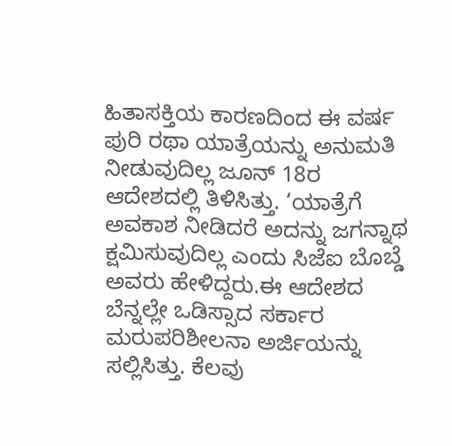ಹಿತಾಸಕ್ತಿಯ ಕಾರಣದಿಂದ ಈ ವರ್ಷ ಪುರಿ ರಥಾ ಯಾತ್ರೆಯನ್ನು ಅನುಮತಿ ನೀಡುವುದಿಲ್ಲ ಜೂನ್ 18ರ ಆದೇಶದಲ್ಲಿ ತಿಳಿಸಿತ್ತು. ‘ಯಾತ್ರೆಗೆ ಅವಕಾಶ ನೀಡಿದರೆ ಅದನ್ನು ಜಗನ್ನಾಥ ಕ್ಷಮಿಸುವುದಿಲ್ಲ ಎಂದು ಸಿಜೆಐ ಬೊಬ್ಡೆ ಅವರು ಹೇಳಿದ್ದರು.ಈ ಆದೇಶದ ಬೆನ್ನಲ್ಲೇ ಒಡಿಸ್ಸಾದ ಸರ್ಕಾರ ಮರುಪರಿಶೀಲನಾ ಅರ್ಜಿಯನ್ನು ಸಲ್ಲಿಸಿತ್ತು. ಕೆಲವು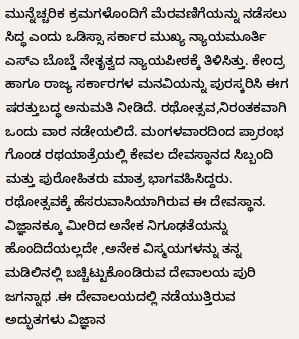ಮುನ್ನೆಚ್ಚರಿಕ ಕ್ರಮಗಳೊಂದಿಗೆ ಮೆರವಣಿಗೆಯನ್ನು ನಡೆಸಲು ಸಿದ್ಧ ಎಂದು ಒಡಿಸ್ಸಾ ಸರ್ಕಾರ ಮುಖ್ಯ ನ್ಯಾಯಮೂರ್ತಿ ಎಸ್‍ಎ ಬೊಬ್ಡೆ ನೇತೃತ್ವದ ನ್ಯಾಯಪೀಠಕ್ಕೆ ತಿಳಿಸಿತ್ತು. ಕೇಂದ್ರ ಹಾಗೂ ರಾಜ್ಯ ಸರ್ಕಾರಗಳ ಮನವಿಯನ್ನು ಪುರಸ್ಕರಿಸಿ ಈಗ ಷರತ್ತುಬದ್ಧ ಅನುಮತಿ ನೀಡಿದೆ. ರಥೋತ್ಸವ,ನಿರಂತಕವಾಗಿ ಒಂದು ವಾರ ನಡೇಯಲಿದೆ. ಮಂಗಳವಾರದಿಂದ ಪ್ರಾರಂಭ ಗೊಂಡ ರಥಯಾತ್ರೆಯಲ್ಲಿ ಕೇವಲ ದೇವಸ್ಥಾನದ ಸಿಬ್ಬಂದಿ ಮತ್ತು ಪುರೋಹಿತರು ಮಾತ್ರ ಭಾಗವಹಿಸಿದ್ದರು. ರಥೋತ್ಸವಕ್ಕೆ ಹೆಸರುವಾಸಿಯಾಗಿರುವ ಈ ದೇವಸ್ಥಾನ. ವಿಜ್ಞಾನಕ್ಕೂ ಮೀರಿದ ಅನೇಕ ನಿಗೂಢತೆಯನ್ನು ಹೊಂದಿದೆಯಲ್ಲದೇ ,ಅನೇಕ ವಿಸ್ಮಯಗಳನ್ನು ತನ್ನ ಮಡಿಲಿನಲ್ಲಿ ಬಚ್ಚಿಟ್ಟುಕೊಂಡಿರುವ ದೇವಾಲಯ ಪುರಿ ಜಗನ್ನಾಥ .ಈ ದೇವಾಲಯದಲ್ಲಿ ನಡೆಯುತ್ತಿರುವ ಅದ್ಭುತಗಳು ವಿಜ್ಞಾನ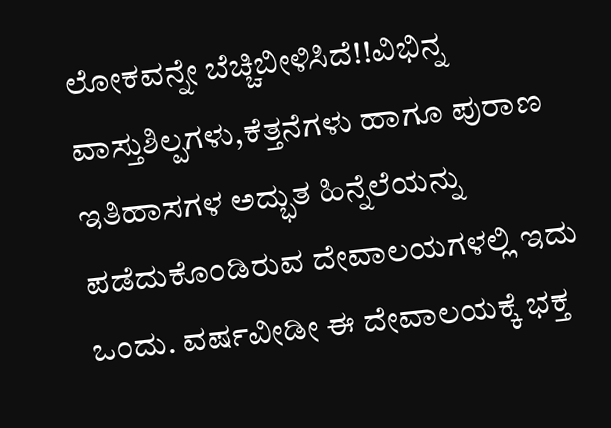ಲೋಕವನ್ನೇ ಬೆಚ್ಚಿಬೀಳಿಸಿದೆ!!ವಿಭಿನ್ನ ವಾಸ್ತುಶಿಲ್ಪಗಳು,ಕೆತ್ತನೆಗಳು ಹಾಗೂ ಪುರಾಣ ಇತಿಹಾಸಗಳ ಅದ್ಭುತ ಹಿನ್ನೆಲೆಯನ್ನು ಪಡೆದುಕೊಂಡಿರುವ ದೇವಾಲಯಗಳಲ್ಲಿ ಇದು ಒಂದು. ವರ್ಷವೀಡೀ ಈ ದೇವಾಲಯಕ್ಕೆ ಭಕ್ತ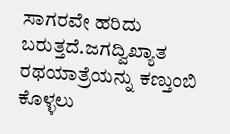ಸಾಗರವೇ ಹರಿದು ಬರುತ್ತದೆ.ಜಗದ್ವಿಖ್ಯಾತ ರಥಯಾತ್ರೆಯನ್ನು ಕಣ್ತುಂಬಿ ಕೊಳ್ಳಲು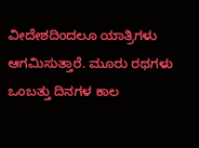ವೀದೇಶದಿಂದಲೂ ಯಾತ್ರಿಗಳು ಆಗಮಿಸುತ್ತಾರೆ. ಮೂರು ರಥಗಳು ಒಂಬತ್ತು ದಿನಗಳ ಕಾಲ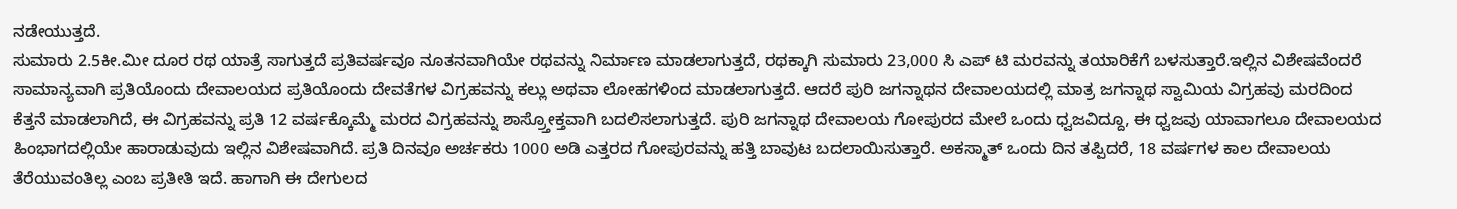ನಡೇಯುತ್ತದೆ.
ಸುಮಾರು 2.5ಕೀ.ಮೀ ದೂರ ರಥ ಯಾತ್ರೆ ಸಾಗುತ್ತದೆ ಪ್ರತಿವರ್ಷವೂ ನೂತನವಾಗಿಯೇ ರಥವನ್ನು ನಿರ್ಮಾಣ ಮಾಡಲಾಗುತ್ತದೆ, ರಥಕ್ಕಾಗಿ ಸುಮಾರು 23,000 ಸಿ ಎಪ್ ಟಿ ಮರವನ್ನು ತಯಾರಿಕೆಗೆ ಬಳಸುತ್ತಾರೆ.ಇಲ್ಲಿನ ವಿಶೇಷವೆಂದರೆ ಸಾಮಾನ್ಯವಾಗಿ ಪ್ರತಿಯೊಂದು ದೇವಾಲಯದ ಪ್ರತಿಯೊಂದು ದೇವತೆಗಳ ವಿಗ್ರಹವನ್ನು ಕಲ್ಲು ಅಥವಾ ಲೋಹಗಳಿಂದ ಮಾಡಲಾಗುತ್ತದೆ. ಆದರೆ ಪುರಿ ಜಗನ್ನಾಥನ ದೇವಾಲಯದಲ್ಲಿ ಮಾತ್ರ ಜಗನ್ನಾಥ ಸ್ವಾಮಿಯ ವಿಗ್ರಹವು ಮರದಿಂದ ಕೆತ್ತನೆ ಮಾಡಲಾಗಿದೆ, ಈ ವಿಗ್ರಹವನ್ನು ಪ್ರತಿ 12 ವರ್ಷಕ್ಕೊಮ್ಮೆ ಮರದ ವಿಗ್ರಹವನ್ನು ಶಾಸ್ರ್ತೋಕ್ತವಾಗಿ ಬದಲಿಸಲಾಗುತ್ತದೆ. ಪುರಿ ಜಗನ್ನಾಥ ದೇವಾಲಯ ಗೋಪುರದ ಮೇಲೆ ಒಂದು ಧ್ವಜವಿದ್ದೂ, ಈ ಧ್ವಜವು ಯಾವಾಗಲೂ ದೇವಾಲಯದ ಹಿಂಭಾಗದಲ್ಲಿಯೇ ಹಾರಾಡುವುದು ಇಲ್ಲಿನ ವಿಶೇಷವಾಗಿದೆ. ಪ್ರತಿ ದಿನವೂ ಅರ್ಚಕರು 1000 ಅಡಿ ಎತ್ತರದ ಗೋಪುರವನ್ನು ಹತ್ತಿ ಬಾವುಟ ಬದಲಾಯಿಸುತ್ತಾರೆ. ಅಕಸ್ಮಾತ್ ಒಂದು ದಿನ ತಪ್ಪಿದರೆ, 18 ವರ್ಷಗಳ ಕಾಲ ದೇವಾಲಯ ತೆರೆಯುವಂತಿಲ್ಲ ಎಂಬ ಪ್ರತೀತಿ ಇದೆ. ಹಾಗಾಗಿ ಈ ದೇಗುಲದ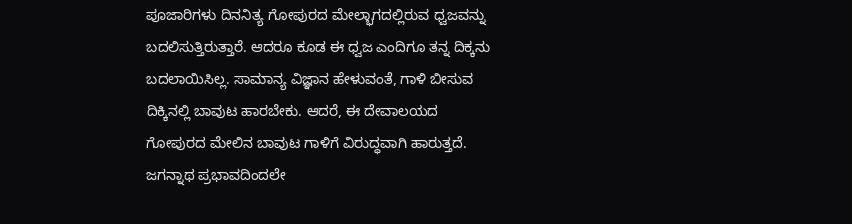ಪೂಜಾರಿಗಳು ದಿನನಿತ್ಯ ಗೋಪುರದ ಮೇಲ್ಭಾಗದಲ್ಲಿರುವ ಧ್ವಜವನ್ನು ಬದಲಿಸುತ್ತಿರುತ್ತಾರೆ. ಆದರೂ ಕೂಡ ಈ ಧ್ವಜ ಎಂದಿಗೂ ತನ್ನ ದಿಕ್ಕನು ಬದಲಾಯಿಸಿಲ್ಲ. ಸಾಮಾನ್ಯ ವಿಜ್ಞಾನ ಹೇಳುವಂತೆ, ಗಾಳಿ ಬೀಸುವ ದಿಕ್ಕಿನಲ್ಲಿ ಬಾವುಟ ಹಾರಬೇಕು. ಆದರೆ, ಈ ದೇವಾಲಯದ ಗೋಪುರದ ಮೇಲಿನ ಬಾವುಟ ಗಾಳಿಗೆ ವಿರುದ್ಧವಾಗಿ ಹಾರುತ್ತದೆ. ಜಗನ್ನಾಥ ಪ್ರಭಾವದಿಂದಲೇ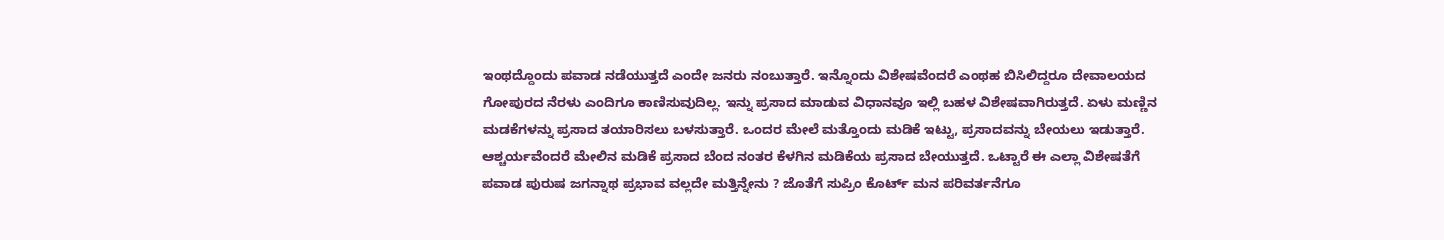ಇಂಥದ್ದೊಂದು ಪವಾಡ ನಡೆಯುತ್ತದೆ ಎಂದೇ ಜನರು ನಂಬುತ್ತಾರೆ. ಇನ್ನೊಂದು ವಿಶೇಷವೆಂದರೆ ಎಂಥಹ ಬಿಸಿಲಿದ್ದರೂ ದೇವಾಲಯದ ಗೋಪುರದ ನೆರಳು ಎಂದಿಗೂ ಕಾಣಿಸುವುದಿಲ್ಲ. ಇನ್ನು ಪ್ರಸಾದ ಮಾಡುವ ವಿಧಾನವೂ ಇಲ್ಲಿ ಬಹಳ ವಿಶೇಷವಾಗಿರುತ್ತದೆ. ಏಳು ಮಣ್ಣಿನ ಮಡಕೆಗಳನ್ನು ಪ್ರಸಾದ ತಯಾರಿಸಲು ಬಳಸುತ್ತಾರೆ. ಒಂದರ ಮೇಲೆ ಮತ್ತೊಂದು ಮಡಿಕೆ ಇಟ್ಟು, ಪ್ರಸಾದವನ್ನು ಬೇಯಲು ಇಡುತ್ತಾರೆ. ಆಶ್ಚರ್ಯವೆಂದರೆ ಮೇಲಿನ ಮಡಿಕೆ ಪ್ರಸಾದ ಬೆಂದ ನಂತರ ಕೆಳಗಿನ ಮಡಿಕೆಯ ಪ್ರಸಾದ ಬೇಯುತ್ತದೆ. ಒಟ್ಟಾರೆ ಈ ಎಲ್ಲಾ ವಿಶೇಷತೆಗೆ ಪವಾಡ ಪುರುಷ ಜಗನ್ನಾಥ ಪ್ರಭಾವ ವಲ್ಲದೇ ಮತ್ತಿನ್ನೇನು ? ಜೊತೆಗೆ ಸುಪ್ರಿಂ ಕೊರ್ಟ್ ಮನ ಪರಿವರ್ತನೆಗೂ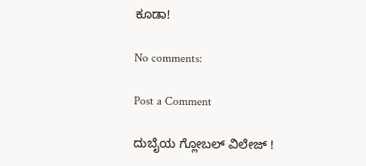ಕೂಡಾ!

No comments:

Post a Comment

ದುಬೈಯ ಗ್ಲೋಬಲ್ ವಿಲೇಜ್ !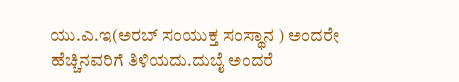ಯು.ಎ.ಇ(ಅರಬ್‌ ಸಂಯುಕ್ತ ಸಂಸ್ಥಾನ ) ಅಂದರೇ ಹೆಚ್ಚಿನವರಿಗೆ ತಿಳಿಯದು.ದುಬೈ ಅಂದರೆ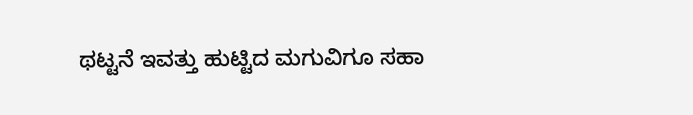ಥಟ್ಟನೆ ಇವತ್ತು ಹುಟ್ಟಿದ ಮಗುವಿಗೂ ಸಹಾ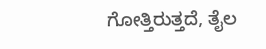ಗೋತ್ತಿರುತ್ತದೆ, ತೈಲ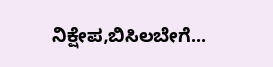ನಿಕ್ಷೇಪ,ಬಿಸಿಲಬೇಗೆ...